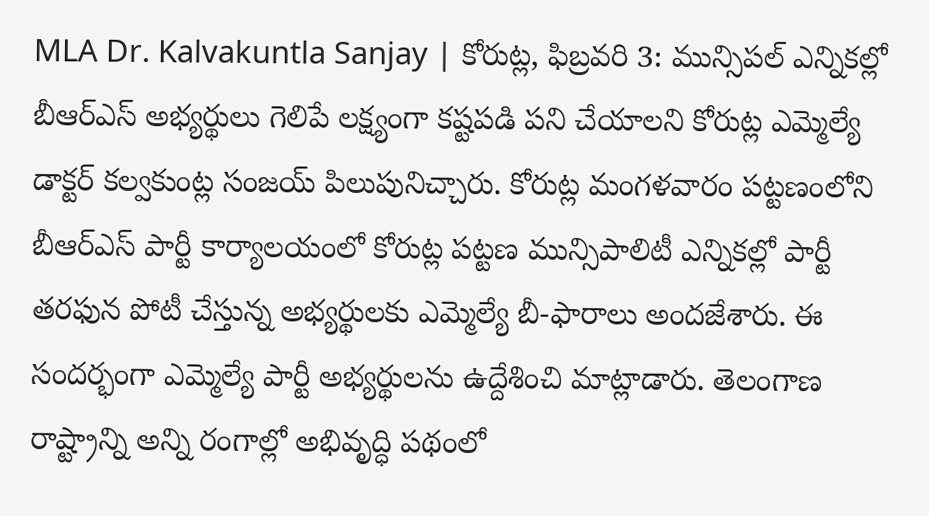MLA Dr. Kalvakuntla Sanjay | కోరుట్ల, ఫిబ్రవరి 3: మున్సిపల్ ఎన్నికల్లో బీఆర్ఎస్ అభ్యర్థులు గెలిపే లక్ష్యంగా కష్టపడి పని చేయాలని కోరుట్ల ఎమ్మెల్యే డాక్టర్ కల్వకుంట్ల సంజయ్ పిలుపునిచ్చారు. కోరుట్ల మంగళవారం పట్టణంలోని బీఆర్ఎస్ పార్టీ కార్యాలయంలో కోరుట్ల పట్టణ మున్సిపాలిటీ ఎన్నికల్లో పార్టీ తరఫున పోటీ చేస్తున్న అభ్యర్థులకు ఎమ్మెల్యే బీ-ఫారాలు అందజేశారు. ఈ సందర్భంగా ఎమ్మెల్యే పార్టీ అభ్యర్థులను ఉద్దేశించి మాట్లాడారు. తెలంగాణ రాష్ట్రాన్ని అన్ని రంగాల్లో అభివృద్ధి పథంలో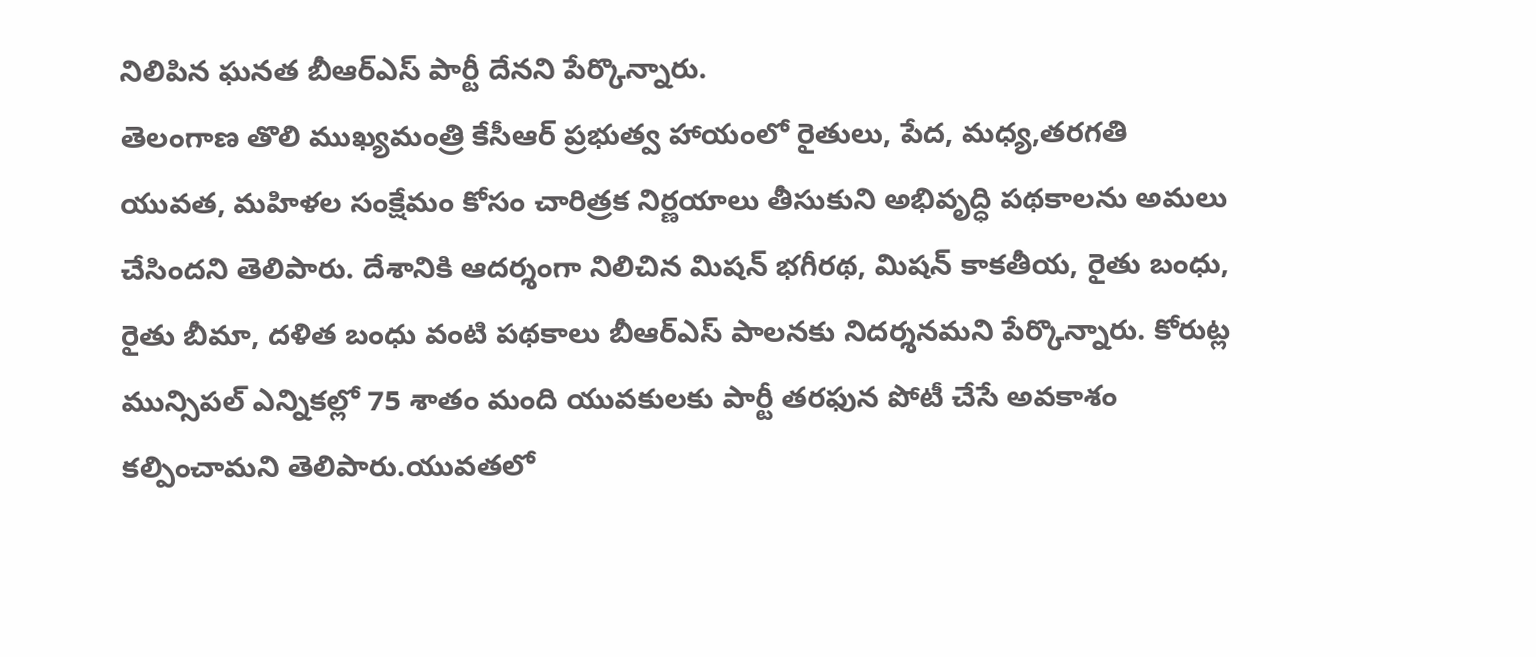నిలిపిన ఘనత బీఆర్ఎస్ పార్టీ దేనని పేర్కొన్నారు.
తెలంగాణ తొలి ముఖ్యమంత్రి కేసీఆర్ ప్రభుత్వ హాయంలో రైతులు, పేద, మధ్య,తరగతి యువత, మహిళల సంక్షేమం కోసం చారిత్రక నిర్ణయాలు తీసుకుని అభివృద్ధి పథకాలను అమలు చేసిందని తెలిపారు. దేశానికి ఆదర్శంగా నిలిచిన మిషన్ భగీరథ, మిషన్ కాకతీయ, రైతు బంధు, రైతు బీమా, దళిత బంధు వంటి పథకాలు బీఆర్ఎస్ పాలనకు నిదర్శనమని పేర్కొన్నారు. కోరుట్ల మున్సిపల్ ఎన్నికల్లో 75 శాతం మంది యువకులకు పార్టీ తరఫున పోటీ చేసే అవకాశం కల్పించామని తెలిపారు.యువతలో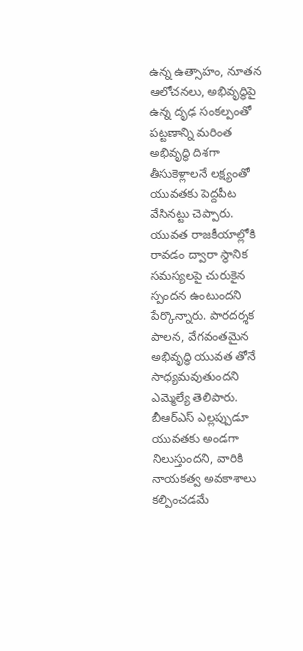ఉన్న ఉత్సాహం, నూతన ఆలోచనలు, అభివృద్ధిపై ఉన్న దృఢ సంకల్పంతో పట్టణాన్ని మరింత అభివృద్ధి దిశగా తీసుకెళ్లాలనే లక్ష్యంతో యువతకు పెద్దపీట వేసినట్టు చెప్పారు. యువత రాజకీయాల్లోకి రావడం ద్వారా స్థానిక సమస్యలపై చురుకైన స్పందన ఉంటుందని పేర్కొన్నారు. పారదర్శక పాలన, వేగవంతమైన అభివృద్ధి యువత తోనే సాధ్యమవుతుందని ఎమ్మెల్యే తెలిపారు.
బీఆర్ఎస్ ఎల్లప్పుడూ యువతకు అండగా నిలుస్తుందని, వారికి నాయకత్వ అవకాశాలు కల్పించడమే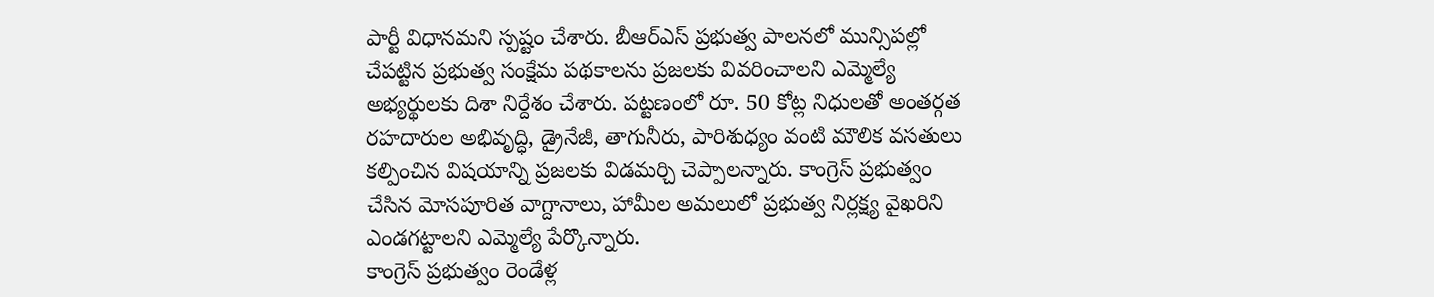పార్టీ విధానమని స్పష్టం చేశారు. బీఆర్ఎస్ ప్రభుత్వ పాలనలో మున్సిపల్లో చేపట్టిన ప్రభుత్వ సంక్షేమ పథకాలను ప్రజలకు వివరించాలని ఎమ్మెల్యే అభ్యర్థులకు దిశా నిర్దేశం చేశారు. పట్టణంలో రూ. 50 కోట్ల నిధులతో అంతర్గత రహదారుల అభివృద్ధి, డ్రైనేజీ, తాగునీరు, పారిశుధ్యం వంటి మౌలిక వసతులు కల్పించిన విషయాన్ని ప్రజలకు విడమర్చి చెప్పాలన్నారు. కాంగ్రెస్ ప్రభుత్వం చేసిన మోసపూరిత వాగ్దానాలు, హామీల అమలులో ప్రభుత్వ నిర్లక్ష్య వైఖరిని ఎండగట్టాలని ఎమ్మెల్యే పేర్కొన్నారు.
కాంగ్రెస్ ప్రభుత్వం రెండేళ్ల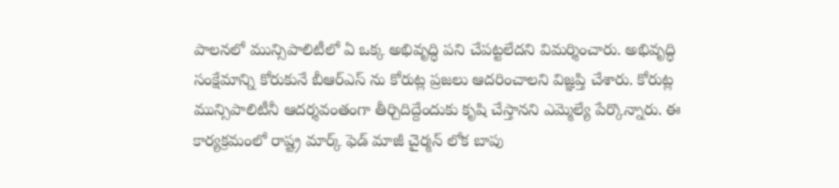పాలనలో మున్సిపాలిటీలో ఏ ఒక్క అభివృద్ధి పని చేపట్టలేదని విమర్శించారు. అభివృద్ధి సంక్షేమాన్ని కోరుకునే బీఆర్ఎస్ ను కోరుట్ల ప్రజలు ఆదరించాలని విజ్ఞప్తి చేశారు. కోరుట్ల మున్సిపాలిటీనీ ఆదర్శవంతంగా తీర్చిదిద్దేందుకు కృషి చేస్తానని ఎమ్మెల్యే పేర్కొన్నారు. ఈ కార్యక్రమంలో రాష్ట్ర మార్క్ ఫెడ్ మాజీ చైర్మన్ లోక బాపు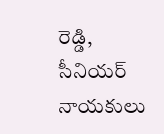రెడ్డి, సీనియర్ నాయకులు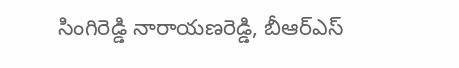సింగిరెడ్డి నారాయణరెడ్డి, బీఆర్ఎస్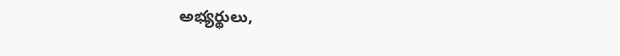అభ్యర్థులు,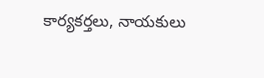కార్యకర్తలు, నాయకులు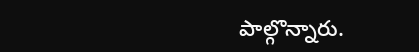పాల్గొన్నారు.